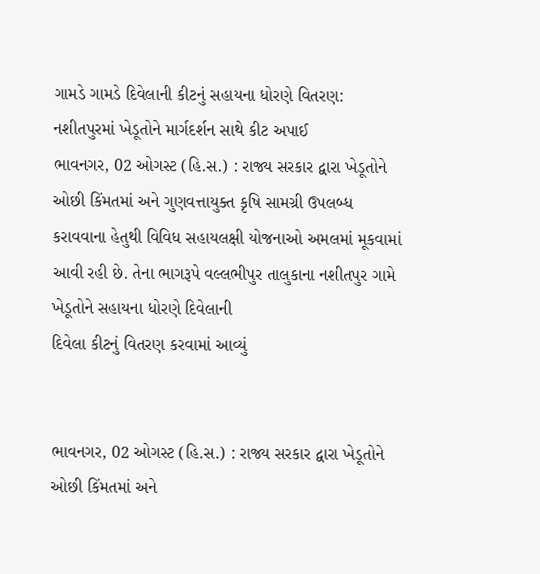ગામડે ગામડે દિવેલાની કીટનું સહાયના ધોરણે વિતરણ: નશીતપુરમાં ખેડૂતોને માર્ગદર્શન સાથે કીટ અપાઈ
ભાવનગર, 02 ઓગસ્ટ (હિ.સ.) : રાજ્ય સરકાર દ્વારા ખેડૂતોને ઓછી કિંમતમાં અને ગુણવત્તાયુક્ત કૃષિ સામગ્રી ઉપલબ્ધ કરાવવાના હેતુથી વિવિધ સહાયલક્ષી યોજનાઓ અમલમાં મૂકવામાં આવી રહી છે. તેના ભાગરૂપે વલ્લભીપુર તાલુકાના નશીતપુર ગામે ખેડૂતોને સહાયના ધોરણે દિવેલાની
દિવેલા કીટનું વિતરણ કરવામાં આવ્યું


ભાવનગર, 02 ઓગસ્ટ (હિ.સ.) : રાજ્ય સરકાર દ્વારા ખેડૂતોને ઓછી કિંમતમાં અને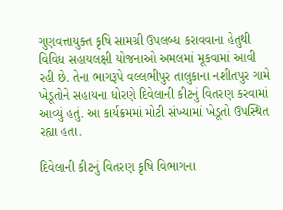ગુણવત્તાયુક્ત કૃષિ સામગ્રી ઉપલબ્ધ કરાવવાના હેતુથી વિવિધ સહાયલક્ષી યોજનાઓ અમલમાં મૂકવામાં આવી રહી છે. તેના ભાગરૂપે વલ્લભીપુર તાલુકાના નશીતપુર ગામે ખેડૂતોને સહાયના ધોરણે દિવેલાની કીટનું વિતરણ કરવામાં આવ્યું હતું. આ કાર્યક્રમમાં મોટી સંખ્યામાં ખેડૂતો ઉપસ્થિત રહ્યા હતા.

દિવેલાની કીટનું વિતરણ કૃષિ વિભાગના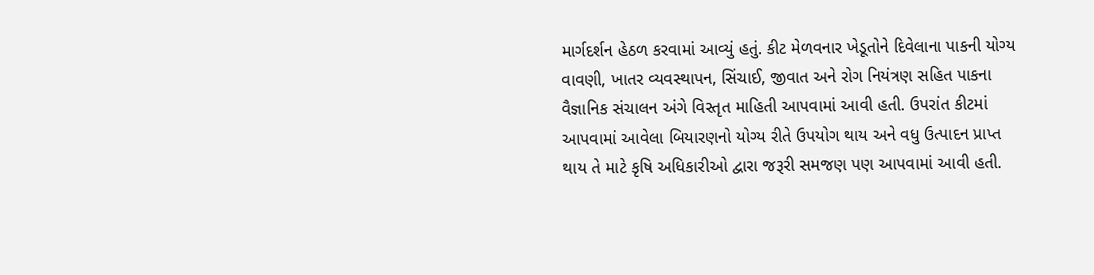માર્ગદર્શન હેઠળ કરવામાં આવ્યું હતું. કીટ મેળવનાર ખેડૂતોને દિવેલાના પાકની યોગ્ય વાવણી, ખાતર વ્યવસ્થાપન, સિંચાઈ, જીવાત અને રોગ નિયંત્રણ સહિત પાકના વૈજ્ઞાનિક સંચાલન અંગે વિસ્તૃત માહિતી આપવામાં આવી હતી. ઉપરાંત કીટમાં આપવામાં આવેલા બિયારણનો યોગ્ય રીતે ઉપયોગ થાય અને વધુ ઉત્પાદન પ્રાપ્ત થાય તે માટે કૃષિ અધિકારીઓ દ્વારા જરૂરી સમજણ પણ આપવામાં આવી હતી.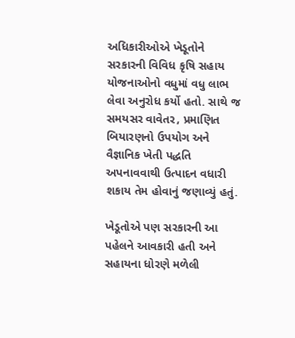અધિકારીઓએ ખેડૂતોને સરકારની વિવિધ કૃષિ સહાય યોજનાઓનો વધુમાં વધુ લાભ લેવા અનુરોધ કર્યો હતો. સાથે જ સમયસર વાવેતર, પ્રમાણિત બિયારણનો ઉપયોગ અને વૈજ્ઞાનિક ખેતી પદ્ધતિ અપનાવવાથી ઉત્પાદન વધારી શકાય તેમ હોવાનું જણાવ્યું હતું.

ખેડૂતોએ પણ સરકારની આ પહેલને આવકારી હતી અને સહાયના ધોરણે મળેલી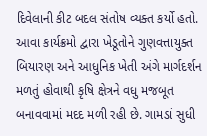દિવેલાની કીટ બદલ સંતોષ વ્યક્ત કર્યો હતો. આવા કાર્યક્રમો દ્વારા ખેડૂતોને ગુણવત્તાયુક્ત બિયારણ અને આધુનિક ખેતી અંગે માર્ગદર્શન મળતું હોવાથી કૃષિ ક્ષેત્રને વધુ મજબૂત બનાવવામાં મદદ મળી રહી છે. ગામડાં સુધી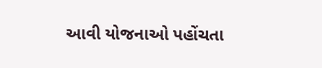આવી યોજનાઓ પહોંચતા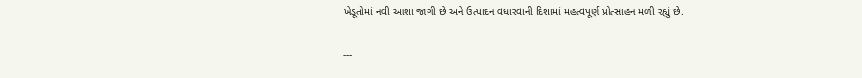ખેડૂતોમાં નવી આશા જાગી છે અને ઉત્પાદન વધારવાની દિશામાં મહત્વપૂર્ણ પ્રોત્સાહન મળી રહ્યું છે.

---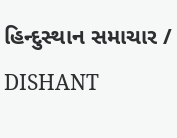હિન્દુસ્થાન સમાચાર / DISHANT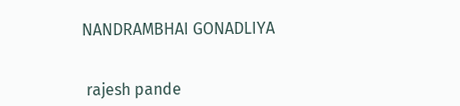NANDRAMBHAI GONADLIYA


 rajesh pande